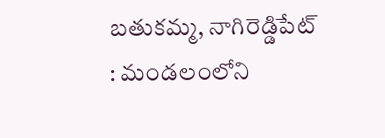బతుకమ్మ, నాగిరెడ్డిపేట్ : మండలంలోని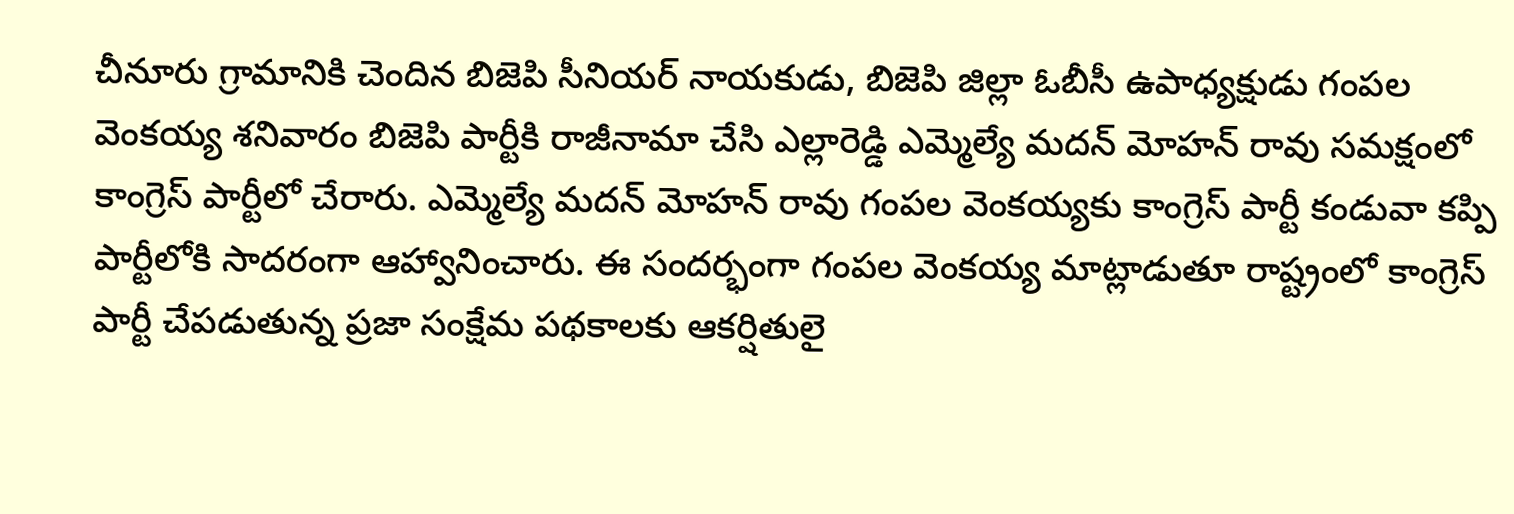చీనూరు గ్రామానికి చెందిన బిజెపి సీనియర్ నాయకుడు, బిజెపి జిల్లా ఓబీసీ ఉపాధ్యక్షుడు గంపల వెంకయ్య శనివారం బిజెపి పార్టీకి రాజీనామా చేసి ఎల్లారెడ్డి ఎమ్మెల్యే మదన్ మోహన్ రావు సమక్షంలో కాంగ్రెస్ పార్టీలో చేరారు. ఎమ్మెల్యే మదన్ మోహన్ రావు గంపల వెంకయ్యకు కాంగ్రెస్ పార్టీ కండువా కప్పి పార్టీలోకి సాదరంగా ఆహ్వానించారు. ఈ సందర్భంగా గంపల వెంకయ్య మాట్లాడుతూ రాష్ట్రంలో కాంగ్రెస్ పార్టీ చేపడుతున్న ప్రజా సంక్షేమ పథకాలకు ఆకర్షితులై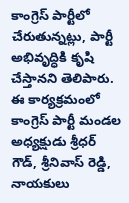కాంగ్రెస్ పార్టీలో చేరుతున్నట్లు, పార్టీ అభివృద్ధికి కృషి చేస్తానని తెలిపారు. ఈ కార్యక్రమంలో కాంగ్రెస్ పార్టీ మండల అధ్యక్షుడు శ్రీధర్ గౌడ్, శ్రీనివాస్ రెడ్డి, నాయకులు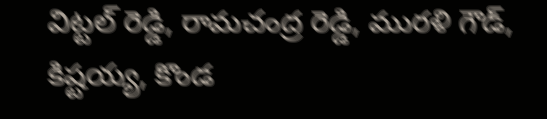విట్టల్ రెడ్డి, రామచంద్ర రెడ్డి, మురళి గౌడ్, కిష్టయ్య, కొండ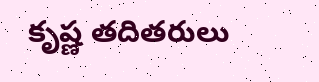కృష్ణ తదితరులు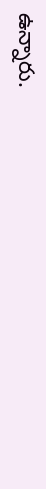ఉన్నారు.